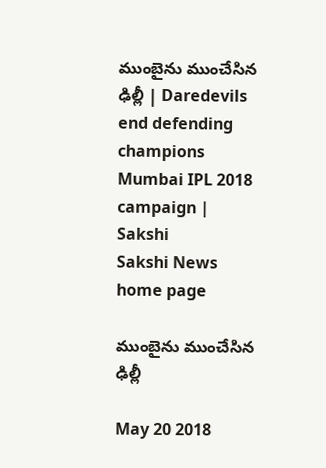ముంబైను ముంచేసిన ఢిల్లీ | Daredevils end defending champions Mumbai IPL 2018 campaign | Sakshi
Sakshi News home page

ముంబైను ముంచేసిన ఢిల్లీ

May 20 2018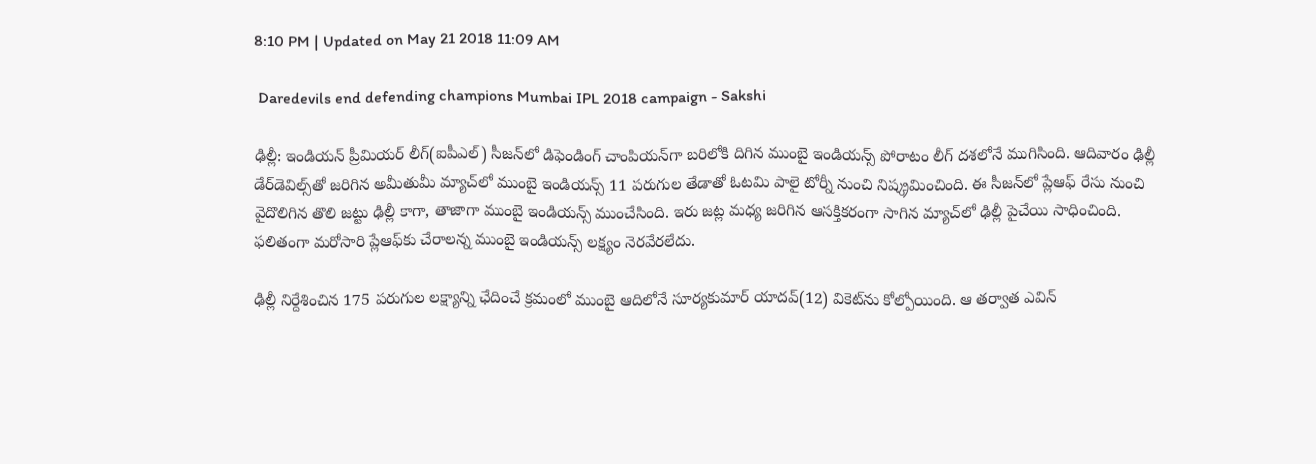8:10 PM | Updated on May 21 2018 11:09 AM

 Daredevils end defending champions Mumbai IPL 2018 campaign - Sakshi

ఢిల్లీ: ఇండియన్‌ ప్రీమియర్‌ లీగ్‌(ఐపీఎల్‌) సీజన్‌లో డిఫెండింగ్‌ చాంపియన్‌గా బరిలోకి దిగిన ముంబై ఇండియన్స్‌ పోరాటం లీగ్‌ దశలోనే ముగిసింది. ఆదివారం ఢిల్లీ డేర్‌డెవిల్స్‌తో జరిగిన అమీతుమీ మ్యాచ్‌లో ముంబై ఇండియన్స్‌ 11 పరుగుల తేడాతో ఓటమి పాలై టోర్నీ నుంచి నిష్క్రమించింది. ఈ సీజన్‌లో ప్లేఆఫ్‌ రేసు నుంచి వైదొలిగిన తొలి జట్టు ఢిల్లీ కాగా, తాజాగా ముంబై ఇండియన్స్‌ ముంచేసింది. ఇరు జట్ల మధ్య జరిగిన ఆసక్తికరంగా సాగిన మ్యాచ్‌లో ఢిల్లీ పైచేయి సాధించింది. ఫలితంగా మరోసారి ప్లేఆఫ్‌కు చేరాలన్న ముంబై ఇండియన్స్‌ లక్ష్యం నెరవేరలేదు.

ఢిల్లీ నిర్దేశించిన 175 పరుగుల లక్ష్యాన్ని ఛేదించే క్రమంలో ముంబై ఆదిలోనే సూర్యకుమార్‌ యాదవ్‌(12) వికెట్‌ను కోల్పోయింది. ఆ తర్వాత ఎవిన్‌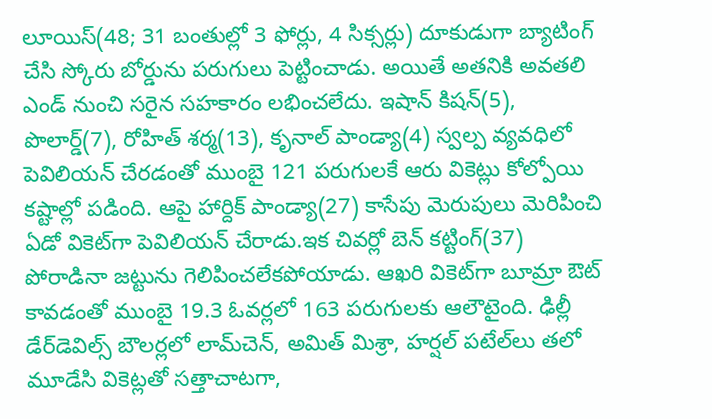లూయిస్‌(48; 31 బంతుల్లో 3 ఫోర్లు, 4 సిక్సర్లు) దూకుడుగా బ్యాటింగ్‌ చేసి స్కోరు బోర్డును పరుగులు పెట్టించాడు. అయితే అతనికి అవతలి ఎండ్‌ నుంచి సరైన సహకారం లభించలేదు. ఇషాన్‌ కిషన్‌(5), పొలార్డ్‌(7), రోహిత్‌ శర్మ(13), కృనాల్‌ పాండ్యా(4) స్వల్ప వ్యవధిలో పెవిలియన్‌ చేరడంతో ముంబై 121 పరుగులకే ఆరు వికెట్లు కోల్పోయి కష్టాల్లో పడింది. ఆపై హార్దిక్‌ పాండ్యా(27) కాసేపు మెరుపులు మెరిపించి ఏడో వికెట్‌గా పెవిలియన్‌ చేరాడు.ఇక చివర్లో బెన్‌ కట్టింగ్‌(37) పోరాడినా జట్టును గెలిపించలేకపోయాడు. ఆఖరి వికెట్‌గా బూమ్రా ఔట్‌ కావడంతో ముంబై 19.3 ఓవర్లలో 163 పరుగులకు ఆలౌటైంది. ఢిల్లీ డేర్‌డెవిల్స్‌ బౌలర్లలో లామ్‌చెన్‌, అమిత్‌ మిశ్రా, హర్షల్‌ పటేల్‌లు తలో మూడేసి వికెట్లతో సత్తాచాటగా,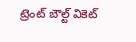ట్రెంట్‌ బౌల్ట్‌ వికెట్‌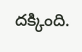దక్కింది.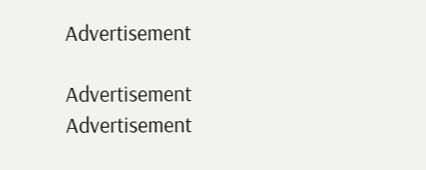Advertisement

Advertisement
Advertisement